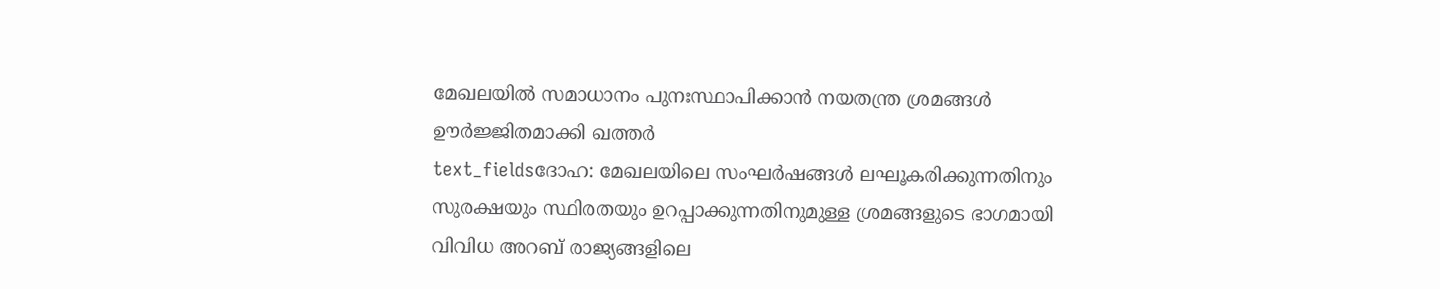മേഖലയിൽ സമാധാനം പുനഃസ്ഥാപിക്കാൻ നയതന്ത്ര ശ്രമങ്ങൾ ഊർജ്ജിതമാക്കി ഖത്തർ
text_fieldsദോഹ: മേഖലയിലെ സംഘർഷങ്ങൾ ലഘൂകരിക്കുന്നതിനും സുരക്ഷയും സ്ഥിരതയും ഉറപ്പാക്കുന്നതിനുമുള്ള ശ്രമങ്ങളുടെ ഭാഗമായി വിവിധ അറബ് രാജ്യങ്ങളിലെ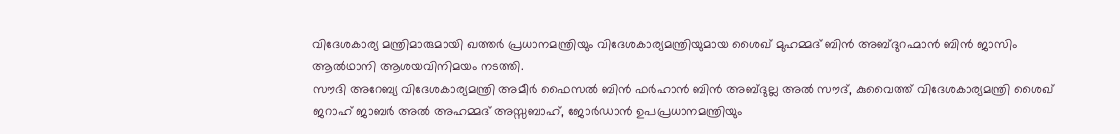വിദേശകാര്യ മന്ത്രിമാരുമായി ഖത്തർ പ്രധാനമന്ത്രിയും വിദേശകാര്യമന്ത്രിയുമായ ശൈഖ് മുഹമ്മദ് ബിൻ അബ്ദുറഹ്മാൻ ബിൻ ജാസിം ആൽഥാനി ആശയവിനിമയം നടത്തി.
സൗദി അറേബ്യ വിദേശകാര്യമന്ത്രി അമീർ ഫൈസൽ ബിൻ ഫർഹാൻ ബിൻ അബ്ദുല്ല അൽ സൗദ്, കുവൈത്ത് വിദേശകാര്യമന്ത്രി ശൈഖ് ജറാഹ് ജാബർ അൽ അഹമ്മദ് അസ്സബാഹ്, ജോർഡാൻ ഉപപ്രധാനമന്ത്രിയും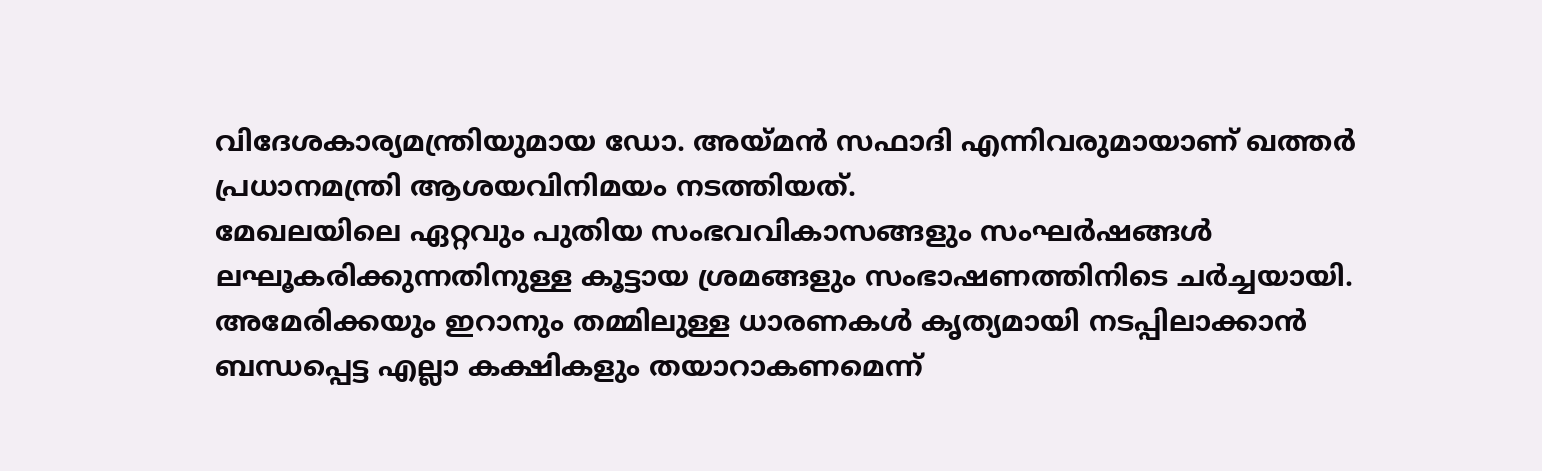വിദേശകാര്യമന്ത്രിയുമായ ഡോ. അയ്മൻ സഫാദി എന്നിവരുമായാണ് ഖത്തർ പ്രധാനമന്ത്രി ആശയവിനിമയം നടത്തിയത്.
മേഖലയിലെ ഏറ്റവും പുതിയ സംഭവവികാസങ്ങളും സംഘർഷങ്ങൾ ലഘൂകരിക്കുന്നതിനുള്ള കൂട്ടായ ശ്രമങ്ങളും സംഭാഷണത്തിനിടെ ചർച്ചയായി. അമേരിക്കയും ഇറാനും തമ്മിലുള്ള ധാരണകൾ കൃത്യമായി നടപ്പിലാക്കാൻ ബന്ധപ്പെട്ട എല്ലാ കക്ഷികളും തയാറാകണമെന്ന്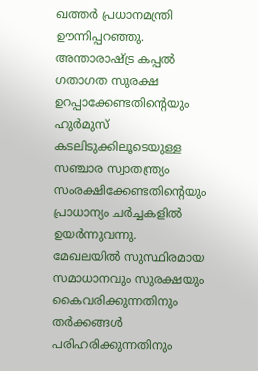ഖത്തർ പ്രധാനമന്ത്രി ഊന്നിപ്പറഞ്ഞു. അന്താരാഷ്ട്ര കപ്പൽ ഗതാഗത സുരക്ഷ ഉറപ്പാക്കേണ്ടതിന്റെയും ഹുർമുസ് കടലിടുക്കിലൂടെയുള്ള സഞ്ചാര സ്വാതന്ത്ര്യം സംരക്ഷിക്കേണ്ടതിന്റെയും പ്രാധാന്യം ചർച്ചകളിൽ ഉയർന്നുവന്നു.
മേഖലയിൽ സുസ്ഥിരമായ സമാധാനവും സുരക്ഷയും കൈവരിക്കുന്നതിനും തർക്കങ്ങൾ പരിഹരിക്കുന്നതിനും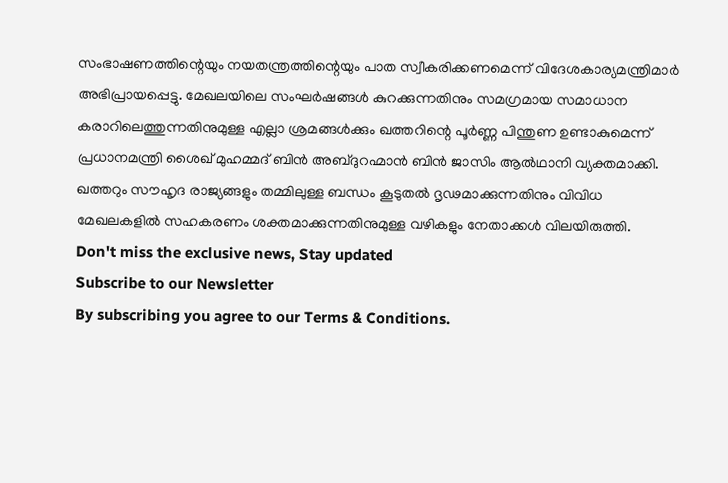സംഭാഷണത്തിന്റെയും നയതന്ത്രത്തിന്റെയും പാത സ്വീകരിക്കണമെന്ന് വിദേശകാര്യമന്ത്രിമാർ അഭിപ്രായപ്പെട്ടു. മേഖലയിലെ സംഘർഷങ്ങൾ കുറക്കുന്നതിനും സമഗ്രമായ സമാധാന കരാറിലെത്തുന്നതിനുമുള്ള എല്ലാ ശ്രമങ്ങൾക്കും ഖത്തറിന്റെ പൂർണ്ണ പിന്തുണ ഉണ്ടാകുമെന്ന് പ്രധാനമന്ത്രി ശൈഖ് മുഹമ്മദ് ബിൻ അബ്ദുറഹ്മാൻ ബിൻ ജാസിം ആൽഥാനി വ്യക്തമാക്കി. ഖത്തറും സൗഹൃദ രാജ്യങ്ങളും തമ്മിലുള്ള ബന്ധം കൂടുതൽ ദൃഢമാക്കുന്നതിനും വിവിധ മേഖലകളിൽ സഹകരണം ശക്തമാക്കുന്നതിനുമുള്ള വഴികളും നേതാക്കൾ വിലയിരുത്തി.
Don't miss the exclusive news, Stay updated
Subscribe to our Newsletter
By subscribing you agree to our Terms & Conditions.